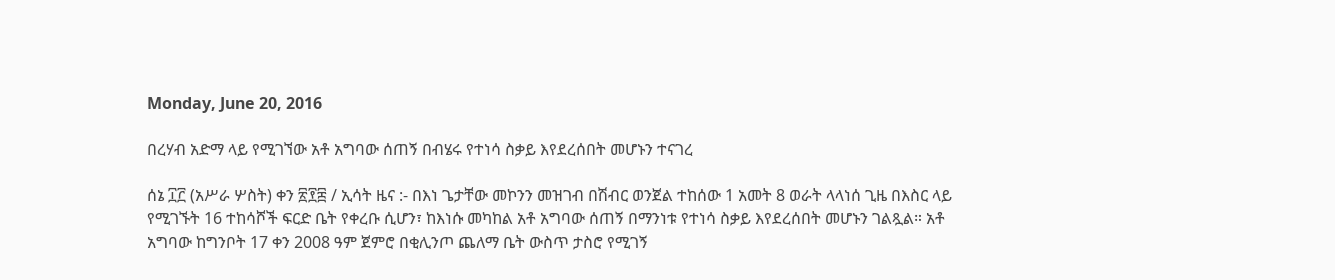Monday, June 20, 2016

በረሃብ አድማ ላይ የሚገኘው አቶ አግባው ሰጠኝ በብሄሩ የተነሳ ስቃይ እየደረሰበት መሆኑን ተናገረ

ሰኔ ፲፫ (አሥራ ሦስት) ቀን ፳፻፰ / ኢሳት ዜና :- በእነ ጌታቸው መኮንን መዝገብ በሽብር ወንጀል ተከሰው 1 አመት 8 ወራት ላላነሰ ጊዜ በእስር ላይ የሚገኙት 16 ተከሳሾች ፍርድ ቤት የቀረቡ ሲሆን፣ ከእነሱ መካከል አቶ አግባው ሰጠኝ በማንነቱ የተነሳ ስቃይ እየደረሰበት መሆኑን ገልጿል። አቶ አግባው ከግንቦት 17 ቀን 2008 ዓም ጀምሮ በቂሊንጦ ጨለማ ቤት ውስጥ ታስሮ የሚገኝ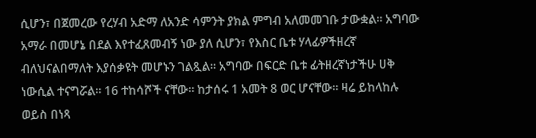ሲሆን፣ በጀመረው የረሃብ አድማ ለአንድ ሳምንት ያክል ምግብ አለመመገቡ ታውቋል። አግባው አማራ በመሆኔ በደል እየተፈጸመብኝ ነው ያለ ሲሆን፣ የእስር ቤቱ ሃላፊዎችዘረኛ ብለህናልበማለት እያሰቃዩት መሆኑን ገልጿል። አግባው በፍርድ ቤቱ ፊትዘረኛነታችሁ ሀቅ ነውሲል ተናግሯል። 16 ተከሳሾች ናቸው። ከታሰሩ 1 አመት 8 ወር ሆናቸው። ዛሬ ይከላከሉ ወይስ በነጻ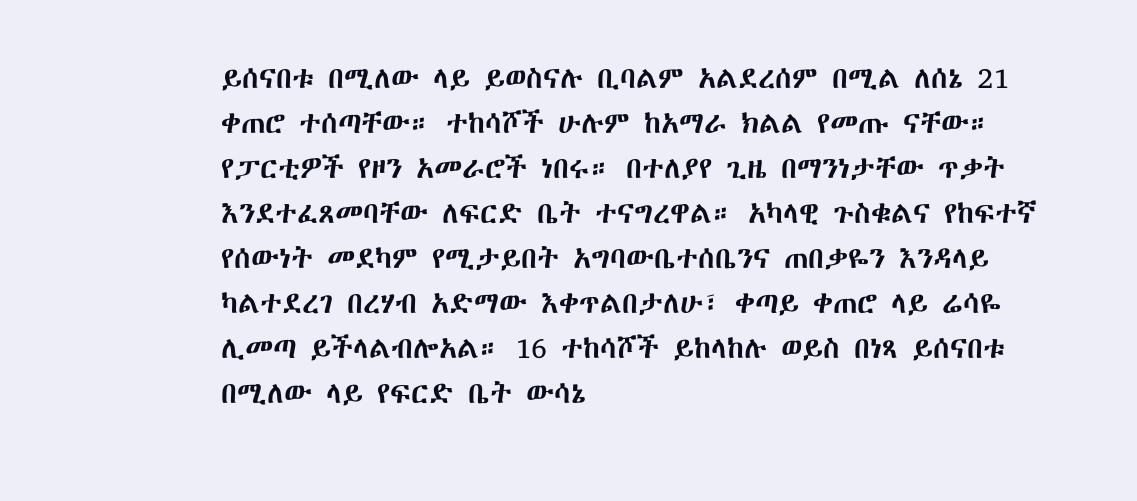ይሰናበቱ በሚለው ላይ ይወስናሉ ቢባልም አልደረሰም በሚል ለሰኔ 21 ቀጠሮ ተሰጣቸው። ተከሳሾች ሁሉም ከአማራ ክልል የመጡ ናቸው። የፓርቲዎች የዞን አመራሮች ነበሩ። በተለያየ ጊዜ በማንነታቸው ጥቃት እንደተፈጸመባቸው ለፍርድ ቤት ተናግረዋል። አካላዊ ጉስቁልና የከፍተኛ የሰውነት መደካም የሚታይበት አግባውቤተሰቤንና ጠበቃዬን እንዳላይ ካልተደረገ በረሃብ አድማው እቀጥልበታለሁ፣ ቀጣይ ቀጠሮ ላይ ሬሳዬ ሊመጣ ይችላልብሎአል። 16 ተከሳሾች ይከላከሉ ወይስ በነጻ ይሰናበቱ በሚለው ላይ የፍርድ ቤት ውሳኔ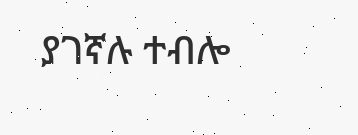ያገኛሉ ተብሎ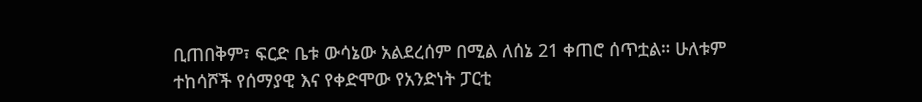ቢጠበቅም፣ ፍርድ ቤቱ ውሳኔው አልደረሰም በሚል ለሰኔ 21 ቀጠሮ ሰጥቷል። ሁለቱም ተከሳሾች የሰማያዊ እና የቀድሞው የአንድነት ፓርቲ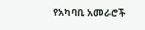የአካባቢ አመራሮች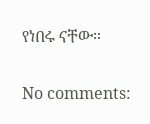የነበሩ ናቸው።

No comments: